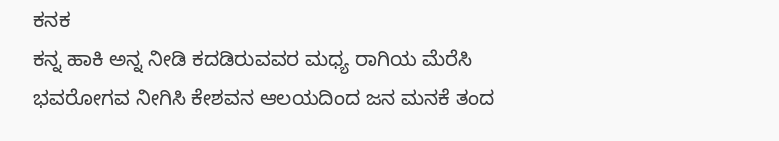ಕನಕ
ಕನ್ನ ಹಾಕಿ ಅನ್ನ ನೀಡಿ ಕದಡಿರುವವರ ಮಧ್ಯ ರಾಗಿಯ ಮೆರೆಸಿ ಭವರೋಗವ ನೀಗಿಸಿ ಕೇಶವನ ಆಲಯದಿಂದ ಜನ ಮನಕೆ ತಂದ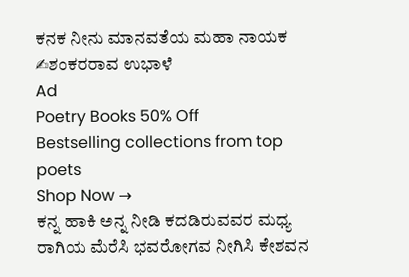ಕನಕ ನೀನು ಮಾನವತೆಯ ಮಹಾ ನಾಯಕ ✍ಶಂಕರರಾವ ಉಭಾಳೆ
Ad
Poetry Books 50% Off
Bestselling collections from top poets
Shop Now →
ಕನ್ನ ಹಾಕಿ ಅನ್ನ ನೀಡಿ ಕದಡಿರುವವರ ಮಧ್ಯ ರಾಗಿಯ ಮೆರೆಸಿ ಭವರೋಗವ ನೀಗಿಸಿ ಕೇಶವನ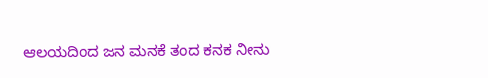ಆಲಯದಿಂದ ಜನ ಮನಕೆ ತಂದ ಕನಕ ನೀನು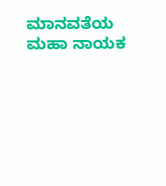ಮಾನವತೆಯ ಮಹಾ ನಾಯಕ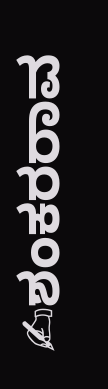✍ಶಂಕರರಾವ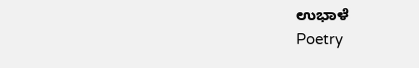ಉಭಾಳೆ
Poetry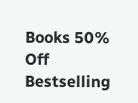Books 50% Off
Bestselling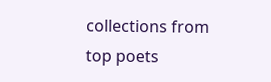collections from top poets